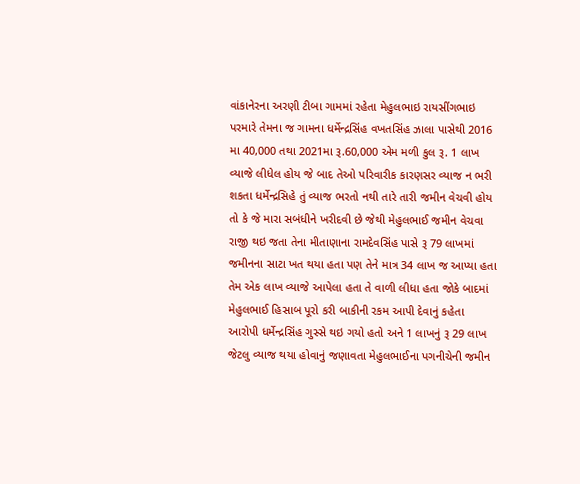વાંકાનેરના અરણી ટીબા ગામમાં રહેતા મેહુલભાઇ રાયસીંગભાઇ પરમારે તેમના જ ગામના ધર્મેન્દ્રસિંહ વખતસિંહ ઝાલા પાસેથી 2016 મા 40,000 તથા 2021મા રૂ.60,000 એમ મળી કુલ રૂ. 1 લાખ વ્યાજે લીધેલ હોય જે બાદ તેઓ પરિવારીક કારણસર વ્યાજ ન ભરી શકતા ધર્મેન્દ્રસિહે તું વ્યાજ ભરતો નથી તારે તારી જમીન વેચવી હોય તો કે જે મારા સબંધીને ખરીદવી છે જેથી મેહુલભાઈ જમીન વેચવા રાજી થઇ જતા તેના મીતાણાના રામદેવસિંહ પાસે રૂ 79 લાખમાં જમીનના સાટા ખત થયા હતા પણ તેને માત્ર 34 લાખ જ આપ્યા હતા તેમ એક લાખ વ્યાજે આપેલા હતા તે વાળી લીધા હતા જોકે બાદમાં મેહુલભાઈ હિસાબ પૂરો કરી બાકીની રકમ આપી દેવાનું કહેતા આરોપી ધર્મેન્દ્રસિંહ ગુસ્સે થઇ ગયો હતો અને 1 લાખનું રૂ 29 લાખ જેટલુ વ્યાજ થયા હોવાનું જણાવતા મેહુલભાઈના પગનીચેની જમીન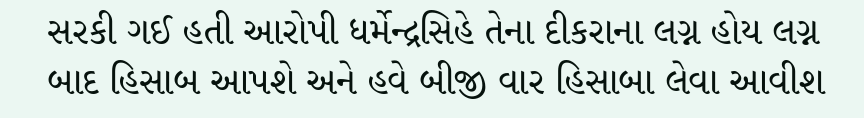સરકી ગઈ હતી આરોપી ધર્મેન્દ્રસિહે તેના દીકરાના લગ્ન હોય લગ્ન બાદ હિસાબ આપશે અને હવે બીજી વાર હિસાબા લેવા આવીશ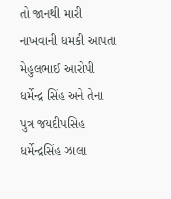તો જાનથી મારી નાખવાની ધમકી આપતા મેહુલભાઈ આરોપી ધર્મેન્દ્ર સિંહ અને તેના પુત્ર જયદીપસિહ ધર્મેન્દ્રસિંહ ઝાલા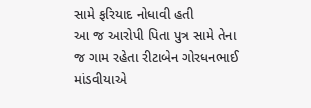સામે ફરિયાદ નોધાવી હતી
આ જ આરોપી પિતા પુત્ર સામે તેના જ ગામ રહેતા રીટાબેન ગોરધનભાઈ માંડવીયાએ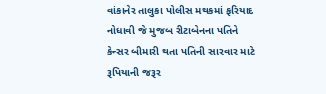વાંકાનેર તાલુકા પોલીસ મથકમાં ફરિયાદ નોધાવી જે મુજબ રીટાબેનના પતિને કેન્સર બીમારી થતા પતિની સારવાર માટે રૂપિયાની જરૂર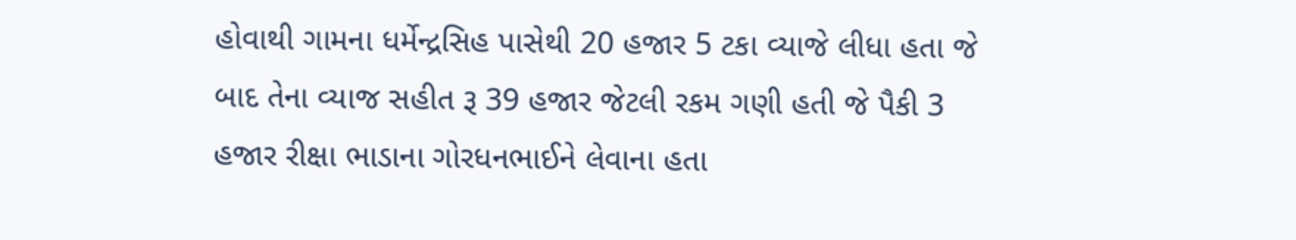હોવાથી ગામના ધર્મેન્દ્રસિહ પાસેથી 20 હજાર 5 ટકા વ્યાજે લીધા હતા જે બાદ તેના વ્યાજ સહીત રૂ 39 હજાર જેટલી રકમ ગણી હતી જે પૈકી 3 હજાર રીક્ષા ભાડાના ગોરધનભાઈને લેવાના હતા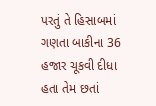પરતું તે હિસાબમાં ગણતા બાકીના 36 હજાર ચૂકવી દીધા હતા તેમ છતાં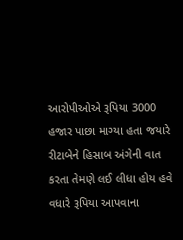આરોપીઓએ રૂપિયા 3000 હજાર પાછા માગ્યા હતા જયારે રીટાબેને હિસાબ અંગેની વાત કરતા તેમણે લઈ લીધા હોય હવે વધારે રૂપિયા આપવાના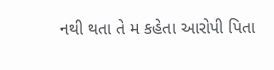નથી થતા તે મ કહેતા આરોપી પિતા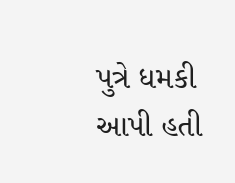પુત્રે ધમકી આપી હતી